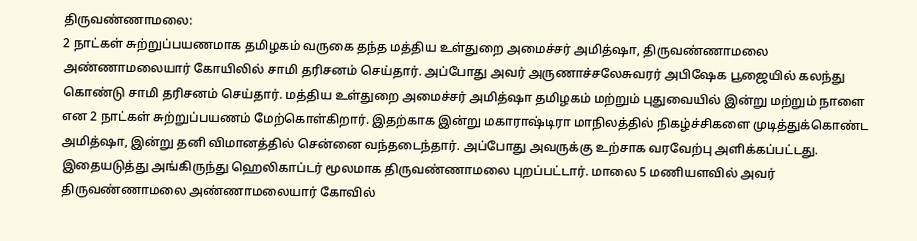திருவண்ணாமலை:
2 நாட்கள் சுற்றுப்பயணமாக தமிழகம் வருகை தந்த மத்திய உள்துறை அமைச்சர் அமித்ஷா, திருவண்ணாமலை அண்ணாமலையார் கோயிலில் சாமி தரிசனம் செய்தார். அப்போது அவர் அருணாச்சலேசுவரர் அபிஷேக பூஜையில் கலந்து கொண்டு சாமி தரிசனம் செய்தார். மத்திய உள்துறை அமைச்சர் அமித்ஷா தமிழகம் மற்றும் புதுவையில் இன்று மற்றும் நாளை என 2 நாட்கள் சுற்றுப்பயணம் மேற்கொள்கிறார். இதற்காக இன்று மகாராஷ்டிரா மாநிலத்தில் நிகழ்ச்சிகளை முடித்துக்கொண்ட அமித்ஷா, இன்று தனி விமானத்தில் சென்னை வந்தடைந்தார். அப்போது அவருக்கு உற்சாக வரவேற்பு அளிக்கப்பட்டது.
இதையடுத்து அங்கிருந்து ஹெலிகாப்டர் மூலமாக திருவண்ணாமலை புறப்பட்டார். மாலை 5 மணியளவில் அவர் திருவண்ணாமலை அண்ணாமலையார் கோவில்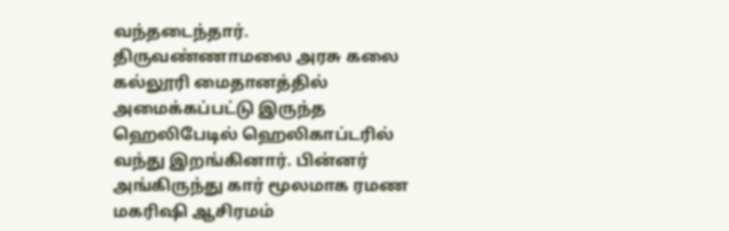வந்தடைந்தார். திருவண்ணாமலை அரசு கலை கல்லூரி மைதானத்தில் அமைக்கப்பட்டு இருந்த ஹெலிபேடில் ஹெலிகாப்டரில் வந்து இறங்கினார். பின்னர் அங்கிருந்து கார் மூலமாக ரமண மகரிஷி ஆசிரமம்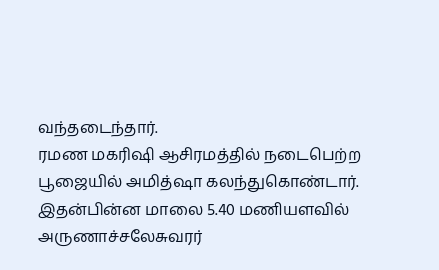வந்தடைந்தார்.
ரமண மகரிஷி ஆசிரமத்தில் நடைபெற்ற பூஜையில் அமித்ஷா கலந்துகொண்டார். இதன்பின்ன மாலை 5.40 மணியளவில் அருணாச்சலேசுவரர்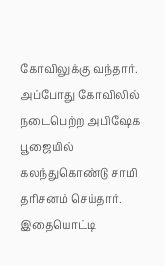கோவிலுக்கு வந்தார். அப்போது கோவிலில் நடைபெற்ற அபிஷேக பூஜையில் கலந்துகொண்டு சாமி தரிசனம் செய்தார். இதையொட்டி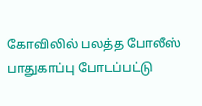கோவிலில் பலத்த போலீஸ் பாதுகாப்பு போடப்பட்டு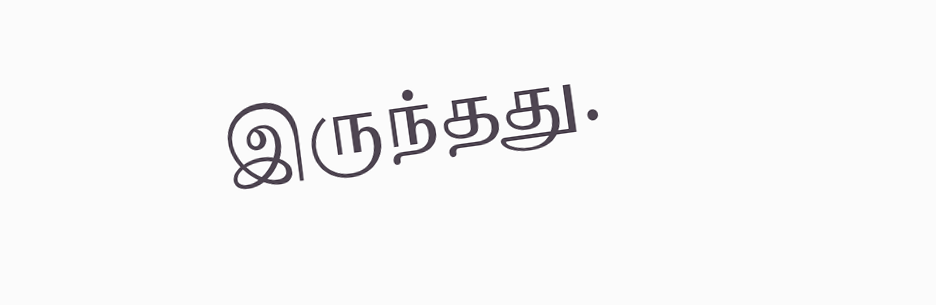இருந்தது.